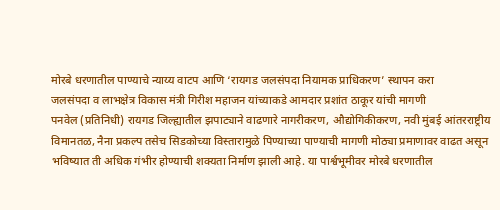मोरबे धरणातील पाण्याचे न्याय्य वाटप आणि ‘रायगड जलसंपदा नियामक प्राधिकरण’ स्थापन करा
जलसंपदा व लाभक्षेत्र विकास मंत्री गिरीश महाजन यांच्याकडे आमदार प्रशांत ठाकूर यांची मागणी
पनवेल (प्रतिनिधी) रायगड जिल्ह्यातील झपाट्याने वाढणारे नागरीकरण, औद्योगिकीकरण, नवी मुंबई आंतरराष्ट्रीय विमानतळ, नैना प्रकल्प तसेच सिडकोच्या विस्तारामुळे पिण्याच्या पाण्याची मागणी मोठ्या प्रमाणावर वाढत असून भविष्यात ती अधिक गंभीर होण्याची शक्यता निर्माण झाली आहे. या पार्श्वभूमीवर मोरबे धरणातील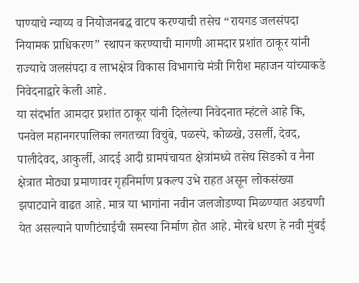पाण्याचे न्याय्य व नियोजनबद्ध वाटप करण्याची तसेच “रायगड जलसंपदा नियामक प्राधिकरण” स्थापन करण्याची मागणी आमदार प्रशांत ठाकूर यांनी राज्याचे जलसंपदा व लाभक्षेत्र विकास विभागाचे मंत्री गिरीश महाजन यांच्याकडे निवेदनाद्वारे केली आहे.
या संदर्भात आमदार प्रशांत ठाकूर यांनी दिलेल्या निवेदनात म्हंटले आहे कि, पनवेल महानगरपालिका लगतच्या विचुंबे, पळस्पे, कोळखे, उसर्ली, देवद, पालीदेवद, आकुर्ली, आदई आदी ग्रामपंचायत क्षेत्रांमध्ये तसेच सिडको व नैना क्षेत्रात मोठ्या प्रमाणावर गृहनिर्माण प्रकल्प उभे राहत असून लोकसंख्या झपाट्याने वाढत आहे. मात्र या भागांना नवीन जलजोडण्या मिळण्यात अडचणी येत असल्याने पाणीटंचाईची समस्या निर्माण होत आहे. मोरबे धरण हे नवी मुंबई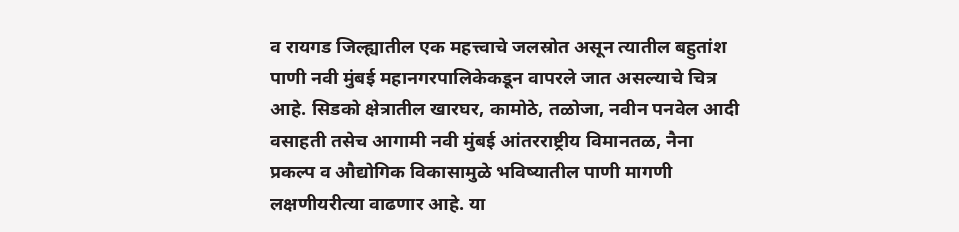व रायगड जिल्ह्यातील एक महत्त्वाचे जलस्रोत असून त्यातील बहुतांश पाणी नवी मुंबई महानगरपालिकेकडून वापरले जात असल्याचे चित्र आहे. सिडको क्षेत्रातील खारघर, कामोठे, तळोजा, नवीन पनवेल आदी वसाहती तसेच आगामी नवी मुंबई आंतरराष्ट्रीय विमानतळ, नैना प्रकल्प व औद्योगिक विकासामुळे भविष्यातील पाणी मागणी लक्षणीयरीत्या वाढणार आहे. या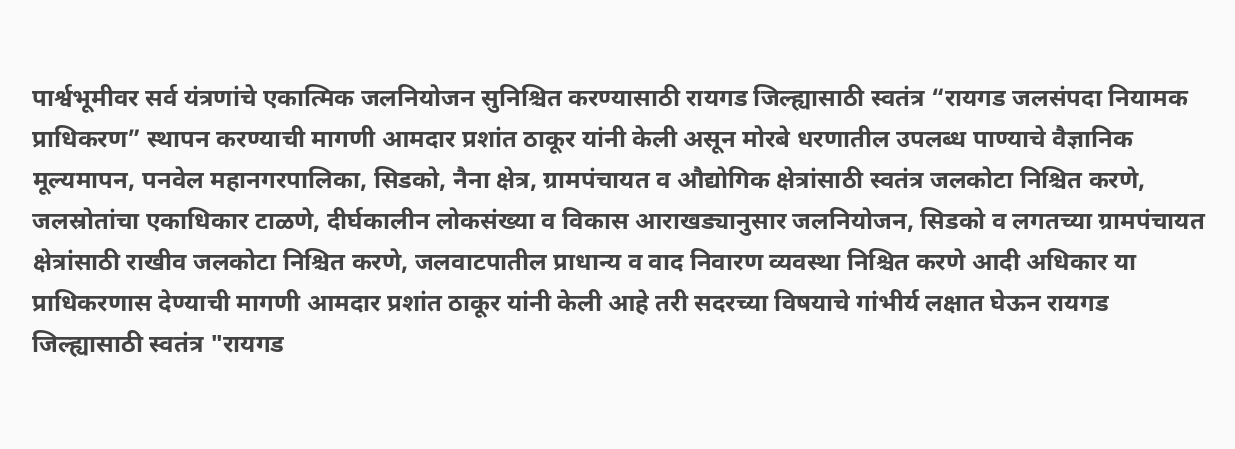पार्श्वभूमीवर सर्व यंत्रणांचे एकात्मिक जलनियोजन सुनिश्चित करण्यासाठी रायगड जिल्ह्यासाठी स्वतंत्र “रायगड जलसंपदा नियामक प्राधिकरण” स्थापन करण्याची मागणी आमदार प्रशांत ठाकूर यांनी केली असून मोरबे धरणातील उपलब्ध पाण्याचे वैज्ञानिक मूल्यमापन, पनवेल महानगरपालिका, सिडको, नैना क्षेत्र, ग्रामपंचायत व औद्योगिक क्षेत्रांसाठी स्वतंत्र जलकोटा निश्चित करणे, जलस्रोतांचा एकाधिकार टाळणे, दीर्घकालीन लोकसंख्या व विकास आराखड्यानुसार जलनियोजन, सिडको व लगतच्या ग्रामपंचायत क्षेत्रांसाठी राखीव जलकोटा निश्चित करणे, जलवाटपातील प्राधान्य व वाद निवारण व्यवस्था निश्चित करणे आदी अधिकार या प्राधिकरणास देण्याची मागणी आमदार प्रशांत ठाकूर यांनी केली आहे तरी सदरच्या विषयाचे गांभीर्य लक्षात घेऊन रायगड जिल्ह्यासाठी स्वतंत्र "रायगड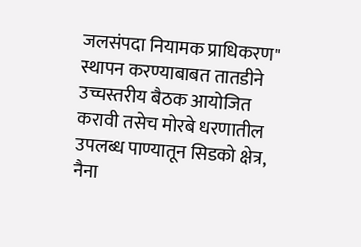जलसंपदा नियामक प्राधिकरण" स्थापन करण्याबाबत तातडीने उच्चस्तरीय बैठक आयोजित करावी तसेच मोरबे धरणातील उपलब्ध पाण्यातून सिडको क्षेत्र, नैना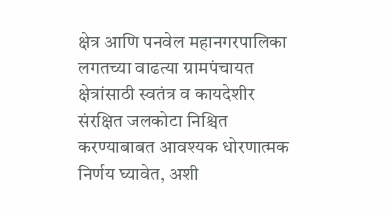क्षेत्र आणि पनवेल महानगरपालिका लगतच्या वाढत्या ग्रामपंचायत क्षेत्रांसाठी स्वतंत्र व कायदेशीर संरक्षित जलकोटा निश्चित करण्याबाबत आवश्यक धोरणात्मक निर्णय घ्यावेत, अशी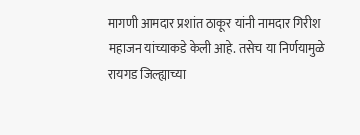मागणी आमदार प्रशांत ठाकूर यांनी नामदार गिरीश महाजन यांच्याकडे केली आहे. तसेच या निर्णयामुळे रायगड जिल्ह्याच्या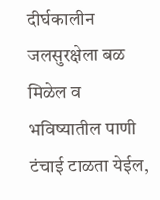दीर्घकालीन जलसुरक्षेला बळ मिळेल व भविष्यातील पाणी टंचाई टाळता येईल,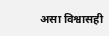असा विश्वासही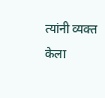त्यांनी व्यक्त केला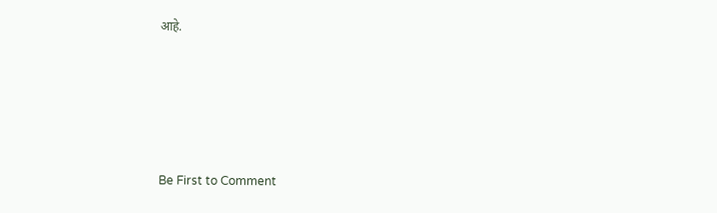आहे.






Be First to Comment